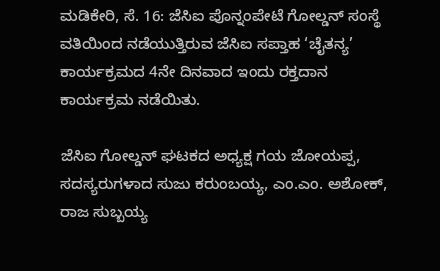ಮಡಿಕೇರಿ, ಸೆ. 16: ಜೆಸಿಐ ಪೊನ್ನಂಪೇಟೆ ಗೋಲ್ಡನ್ ಸಂಸ್ಥೆ ವತಿಯಿಂದ ನಡೆಯುತ್ತಿರುವ ಜೆಸಿಐ ಸಪ್ತಾಹ ‘ಚೈತನ್ಯ’ ಕಾರ್ಯಕ್ರಮದ 4ನೇ ದಿನವಾದ ಇಂದು ರಕ್ತದಾನ ಕಾರ್ಯಕ್ರಮ ನಡೆಯಿತು.

ಜೆಸಿಐ ಗೋಲ್ಡನ್ ಘಟಕದ ಅಧ್ಯಕ್ಷ ಗಯ ಜೋಯಪ್ಪ, ಸದಸ್ಯರುಗಳಾದ ಸುಜು ಕರುಂಬಯ್ಯ, ಎಂ.ಎಂ. ಅಶೋಕ್, ರಾಜ ಸುಬ್ಬಯ್ಯ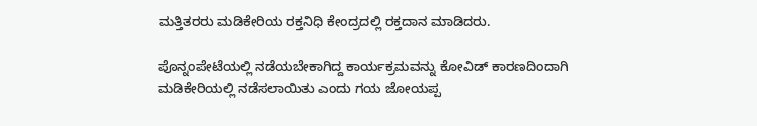ಮತ್ತಿತರರು ಮಡಿಕೇರಿಯ ರಕ್ತನಿಧಿ ಕೇಂದ್ರದಲ್ಲಿ ರಕ್ತದಾನ ಮಾಡಿದರು.

ಪೊನ್ನಂಪೇಟೆಯಲ್ಲಿ ನಡೆಯಬೇಕಾಗಿದ್ದ ಕಾರ್ಯಕ್ರಮವನ್ನು ಕೋವಿಡ್ ಕಾರಣದಿಂದಾಗಿ ಮಡಿಕೇರಿಯಲ್ಲಿ ನಡೆಸಲಾಯಿತು ಎಂದು ಗಯ ಜೋಯಪ್ಪ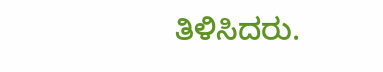ತಿಳಿಸಿದರು.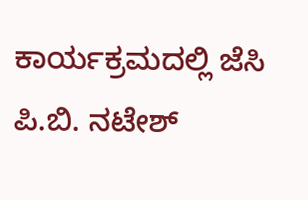ಕಾರ್ಯಕ್ರಮದಲ್ಲಿ ಜೆಸಿ ಪಿ.ಬಿ. ನಟೇಶ್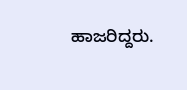ಹಾಜರಿದ್ದರು.